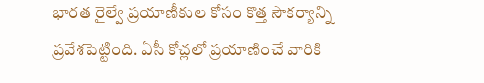భారత రైల్వే ప్రయాణీకుల కోసం కొత్త సౌకర్యాన్ని ప్రవేశపెట్టింది. ఏసీ కోచ్లలో ప్రయాణించే వారికి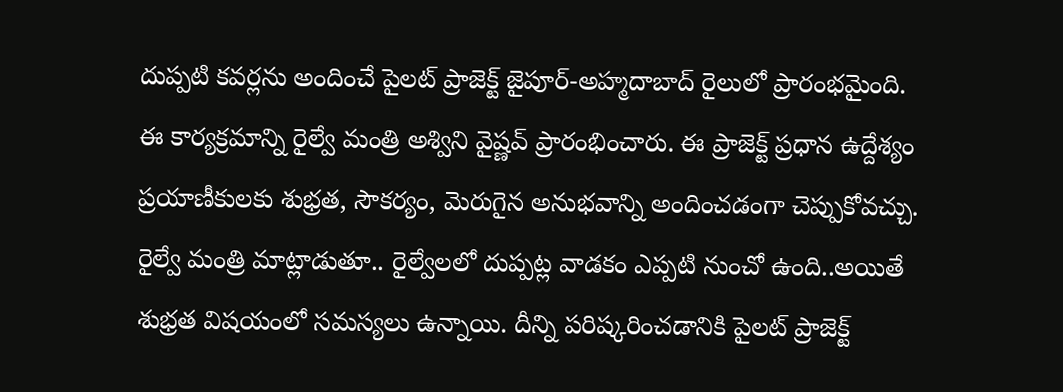దుప్పటి కవర్లను అందించే పైలట్ ప్రాజెక్ట్ జైపూర్-అహ్మదాబాద్ రైలులో ప్రారంభమైంది. ఈ కార్యక్రమాన్ని రైల్వే మంత్రి అశ్విని వైష్ణవ్ ప్రారంభించారు. ఈ ప్రాజెక్ట్ ప్రధాన ఉద్దేశ్యం ప్రయాణీకులకు శుభ్రత, సౌకర్యం, మెరుగైన అనుభవాన్ని అందించడంగా చెప్పుకోవచ్చు.
రైల్వే మంత్రి మాట్లాడుతూ.. రైల్వేలలో దుప్పట్ల వాడకం ఎప్పటి నుంచో ఉంది..అయితే శుభ్రత విషయంలో సమస్యలు ఉన్నాయి. దీన్ని పరిష్కరించడానికి పైలట్ ప్రాజెక్ట్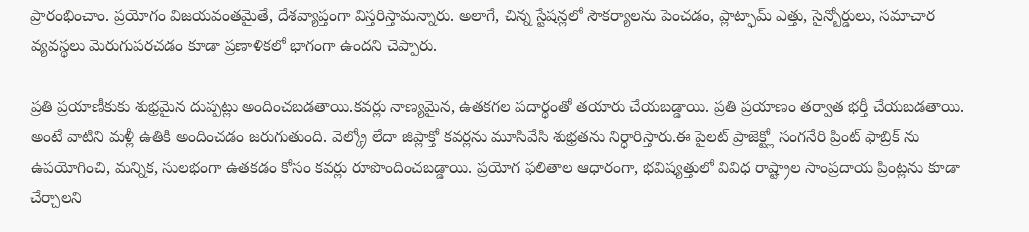ప్రారంభించాం. ప్రయోగం విజయవంతమైతే, దేశవ్యాప్తంగా విస్తరిస్తామన్నారు. అలాగే, చిన్న స్టేషన్లలో సౌకర్యాలను పెంచడం, ప్లాట్ఫామ్ ఎత్తు, సైన్బోర్డులు, సమాచార వ్యవస్థలు మెరుగుపరచడం కూడా ప్రణాళికలో భాగంగా ఉందని చెప్పారు.

ప్రతి ప్రయాణీకుకు శుభ్రమైన దుప్పట్లు అందించబడతాయి.కవర్లు నాణ్యమైన, ఉతకగల పదార్థంతో తయారు చేయబడ్డాయి. ప్రతి ప్రయాణం తర్వాత భర్తీ చేయబడతాయి. అంటే వాటిని మళ్లీ ఉతికి అందించడం జరుగుతుంది. వెల్క్రో లేదా జిప్లాక్తో కవర్లను మూసివేసి శుభ్రతను నిర్ధారిస్తారు.ఈ పైలట్ ప్రాజెక్ట్లో సంగనేరి ప్రింట్ ఫాబ్రిక్ ను ఉపయోగించి, మన్నిక, సులభంగా ఉతకడం కోసం కవర్లు రూపొందించబడ్డాయి. ప్రయోగ ఫలితాల ఆధారంగా, భవిష్యత్తులో వివిధ రాష్ట్రాల సాంప్రదాయ ప్రింట్లను కూడా చేర్చాలని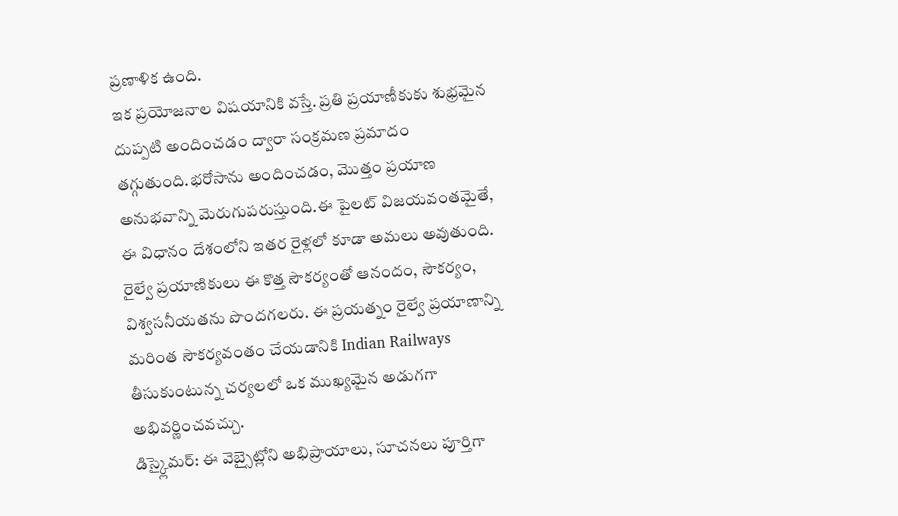ప్రణాళిక ఉంది.
ఇక ప్రయోజనాల విషయానికి వస్తే. ప్రతి ప్రయాణీకుకు శుభ్రమైన దుప్పటి అందించడం ద్వారా సంక్రమణ ప్రమాదం తగ్గుతుంది.భరోసాను అందించడం, మొత్తం ప్రయాణ అనుభవాన్ని మెరుగుపరుస్తుంది.ఈ పైలట్ విజయవంతమైతే, ఈ విధానం దేశంలోని ఇతర రైళ్లలో కూడా అమలు అవుతుంది. రైల్వే ప్రయాణికులు ఈ కొత్త సౌకర్యంతో ఆనందం, సౌకర్యం, విశ్వసనీయతను పొందగలరు. ఈ ప్రయత్నం రైల్వే ప్రయాణాన్ని మరింత సౌకర్యవంతం చేయడానికి Indian Railways తీసుకుంటున్న చర్యలలో ఒక ముఖ్యమైన అడుగగా అభివర్ణించవచ్చు.
డిస్క్లైమర్: ఈ వెబ్సైట్లోని అభిప్రాయాలు, సూచనలు పూర్తిగా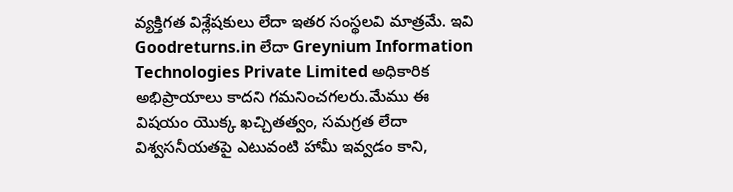వ్యక్తిగత విశ్లేషకులు లేదా ఇతర సంస్థలవి మాత్రమే. ఇవి Goodreturns.in లేదా Greynium Information Technologies Private Limited అధికారిక అభిప్రాయాలు కాదని గమనించగలరు.మేము ఈ విషయం యొక్క ఖచ్చితత్వం, సమగ్రత లేదా విశ్వసనీయతపై ఎటువంటి హామీ ఇవ్వడం కాని,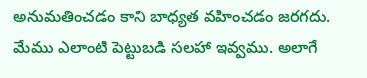అనుమతించడం కాని బాధ్యత వహించడం జరగదు. మేము ఎలాంటి పెట్టుబడి సలహా ఇవ్వము. అలాగే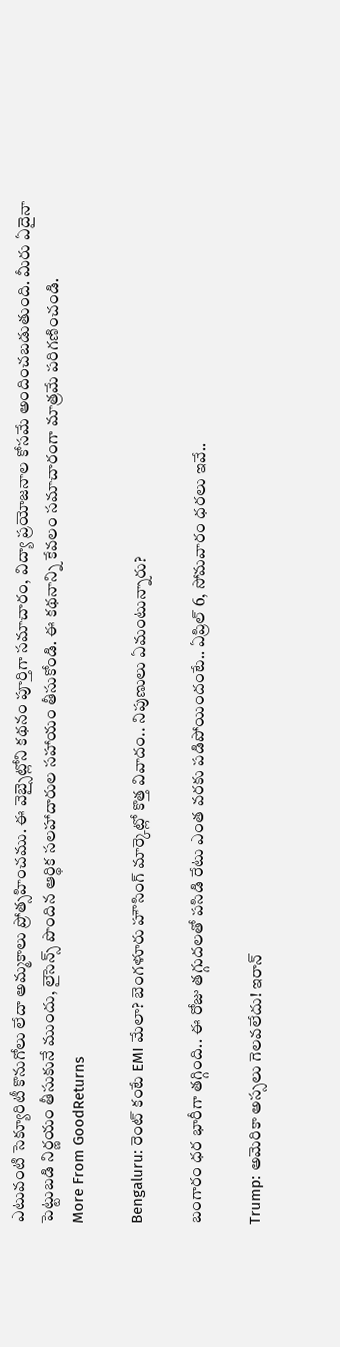ఎటువంటి సెక్యూరిటీ కొనుగోలు లేదా అమ్మకాలు ప్రోత్సహించము. ఈ వెబ్సైట్లోని కథనం పూర్తిగా సమాచారం, విద్యా ప్రయోజనాల కోసమే అందించబడుతుంది. మీరు ఏదైనా పెట్టుబడి నిర్ణయం తీసుకునే ముందు, లైసెన్స్ పొందిన ఆర్థిక సలహాదారుల సహాయం తీసుకోండి. ఈ కథనాన్ని కేవలం సమాచారంగా మాత్రమే పరిగణించండి.
More From GoodReturns

Bengaluru: రెంట్ కంటే EMI మేలా? బెంగళూరు హౌసింగ్ మార్కెట్లో కొత్త వివాదం.. నిపుణులు ఏమంటున్నారు?

బంగారం ధర భారీగా తగ్గింది.. ఈ రోజు తగ్గుదలతో పసిడి రేటు ఎంత వరకు పడిపోయిందంటే.. ఏప్రిల్ 6, సోమవారం ధరలు ఇవే..

Trump: అమెరికా అస్సలు గెలవలేదు! ఇరాన్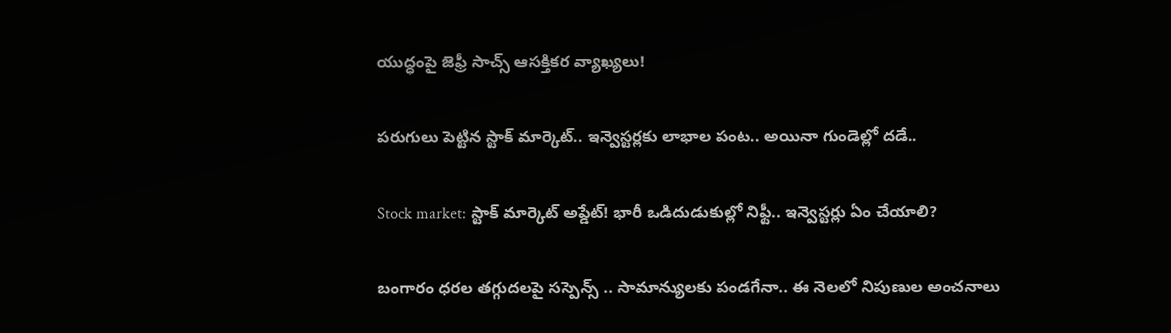యుద్ధంపై జెఫ్రీ సాచ్స్ ఆసక్తికర వ్యాఖ్యలు!

పరుగులు పెట్టిన స్టాక్ మార్కెట్.. ఇన్వెస్టర్లకు లాభాల పంట.. అయినా గుండెల్లో దడే..

Stock market: స్టాక్ మార్కెట్ అప్డేట్! భారీ ఒడిదుడుకుల్లో నిఫ్టీ.. ఇన్వెస్టర్లు ఏం చేయాలి?

బంగారం ధరల తగ్గుదలపై సస్పెన్స్ .. సామాన్యులకు పండగేనా.. ఈ నెలలో నిపుణుల అంచనాలు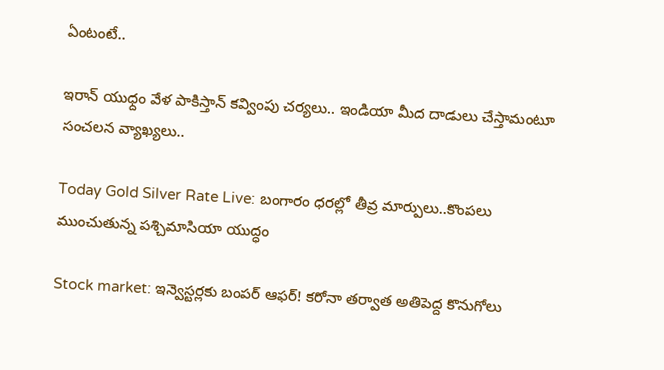ఏంటంటే..

ఇరాన్ యుధ్దం వేళ పాకిస్తాన్ కవ్వింపు చర్యలు.. ఇండియా మీద దాడులు చేస్తామంటూ సంచలన వ్యాఖ్యలు..

Today Gold Silver Rate Live: బంగారం ధరల్లో తీవ్ర మార్పులు..కొంపలు ముంచుతున్న పశ్చిమాసియా యుద్ధం

Stock market: ఇన్వెస్టర్లకు బంపర్ ఆఫర్! కరోనా తర్వాత అతిపెద్ద కొనుగోలు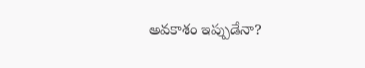అవకాశం ఇప్పుడేనా?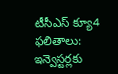టీసీఎస్ క్యూ4 ఫలితాలు: ఇన్వెస్టర్లకు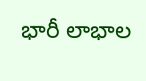భారీ లాభాల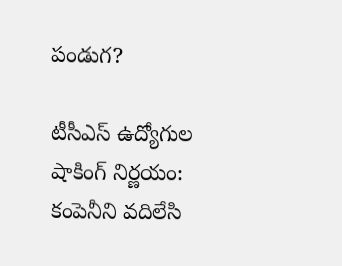పండుగ?

టీసీఎస్ ఉద్యోగుల షాకింగ్ నిర్ణయం: కంపెనీని వదిలేసి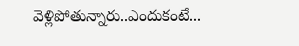వెళ్లిపోతున్నారు..ఎందుకంటే...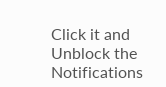Click it and Unblock the Notifications